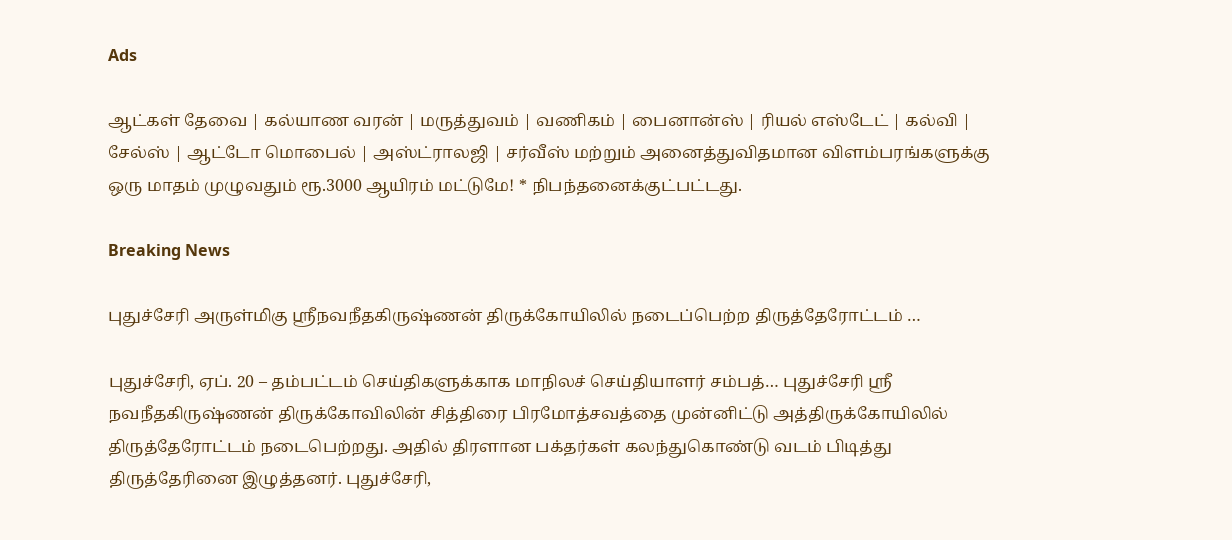Ads

ஆட்கள் தேவை | கல்யாண வரன் | மருத்துவம் | வணிகம் | பைனான்ஸ் | ரியல் எஸ்டேட் | கல்வி | சேல்ஸ் | ஆட்டோ மொபைல் | அஸ்ட்ராலஜி | சர்வீஸ் மற்றும் அனைத்துவிதமான விளம்பரங்களுக்கு ஒரு மாதம் முழுவதும் ரூ.3000 ஆயிரம் மட்டுமே! * நிபந்தனைக்குட்பட்டது.

Breaking News

புதுச்சேரி அருள்மிகு ஸ்ரீநவநீதகிருஷ்ணன் திருக்கோயிலில் நடைப்பெற்ற திருத்தேரோட்டம் …

புதுச்சேரி, ஏப். 20 – தம்பட்டம் செய்திகளுக்காக மாநிலச் செய்தியாளர் சம்பத்… புதுச்சேரி ஸ்ரீ நவநீதகிருஷ்ணன் திருக்கோவிலின் சித்திரை பிரமோத்சவத்தை முன்னிட்டு அத்திருக்கோயிலில் திருத்தேரோட்டம் நடைபெற்றது. அதில் திரளான பக்தர்கள் கலந்துகொண்டு வடம் பிடித்து திருத்தேரினை இழுத்தனர். புதுச்சேரி,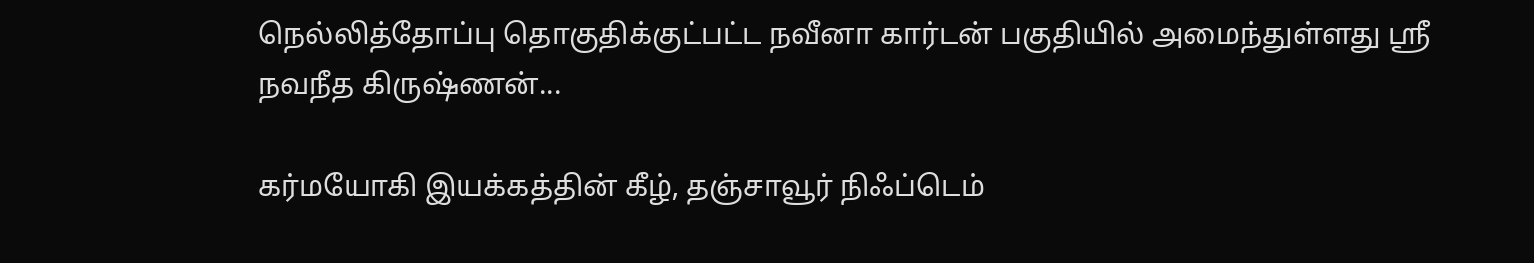நெல்லித்தோப்பு தொகுதிக்குட்பட்ட நவீனா கார்டன் பகுதியில் அமைந்துள்ளது ஸ்ரீ நவநீத கிருஷ்ணன்...

கர்மயோகி இயக்கத்தின் கீழ், தஞ்சாவூர் நிஃப்டெம்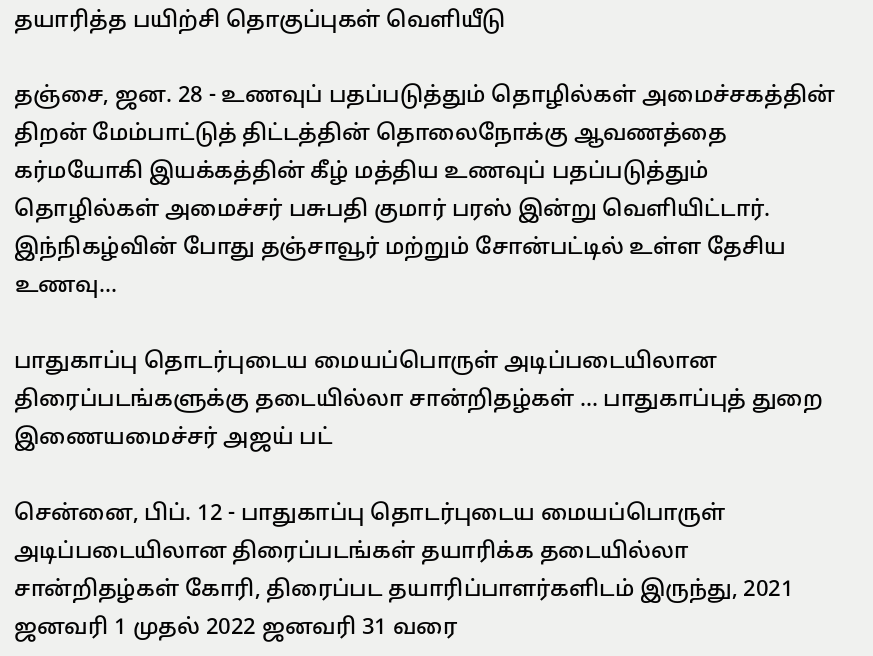தயாரித்த பயிற்சி தொகுப்புகள் வெளியீடு

தஞ்சை, ஜன. 28 - உணவுப் பதப்படுத்தும் தொழில்கள் அமைச்சகத்தின் திறன் மேம்பாட்டுத் திட்டத்தின் தொலைநோக்கு ஆவணத்தை கர்மயோகி இயக்கத்தின் கீழ் மத்திய உணவுப் பதப்படுத்தும் தொழில்கள் அமைச்சர் பசுபதி குமார் பரஸ் இன்று வெளியிட்டார்.      இந்நிகழ்வின் போது தஞ்சாவூர் மற்றும் சோன்பட்டில் உள்ள தேசிய உணவு...

பாதுகாப்பு தொடர்புடைய மையப்பொருள் அடிப்படையிலான திரைப்படங்களுக்கு தடையில்லா சான்றிதழ்கள் … பாதுகாப்புத் துறை இணையமைச்சர் அஜய் பட்

சென்னை, பிப். 12 - பாதுகாப்பு தொடர்புடைய மையப்பொருள் அடிப்படையிலான திரைப்படங்கள் தயாரிக்க தடையில்லா சான்றிதழ்கள் கோரி, திரைப்பட தயாரிப்பாளர்களிடம் இருந்து, 2021 ஜனவரி 1 முதல் 2022 ஜனவரி 31 வரை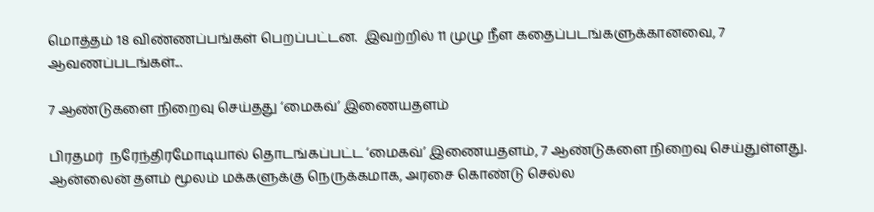மொத்தம் 18 விண்ணப்பங்கள் பெறப்பட்டன.  இவற்றில் 11 முழு நீள கதைப்படங்களுக்கானவை, 7 ஆவணப்படங்கள்...

7 ஆண்டுகளை நிறைவு செய்தது ‘மைகவ்’ இணையதளம்

பிரதமர்  நரேந்திரமோடியால் தொடங்கப்பட்ட ‘மைகவ்’ இணையதளம், 7 ஆண்டுகளை நிறைவு செய்துள்ளது. ஆன்லைன் தளம் மூலம் மக்களுக்கு நெருக்கமாக, அரசை கொண்டு செல்ல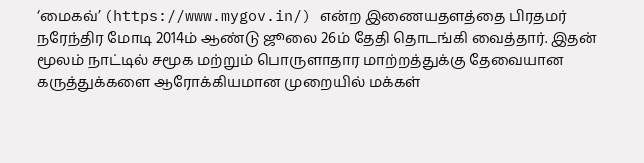‘மைகவ்’ (https://www.mygov.in/) என்ற இணையதளத்தை பிரதமர்  நரேந்திர மோடி 2014ம் ஆண்டு ஜூலை 26ம் தேதி தொடங்கி வைத்தார். இதன் மூலம் நாட்டில் சமூக மற்றும் பொருளாதார மாற்றத்துக்கு தேவையான கருத்துக்களை ஆரோக்கியமான முறையில் மக்கள்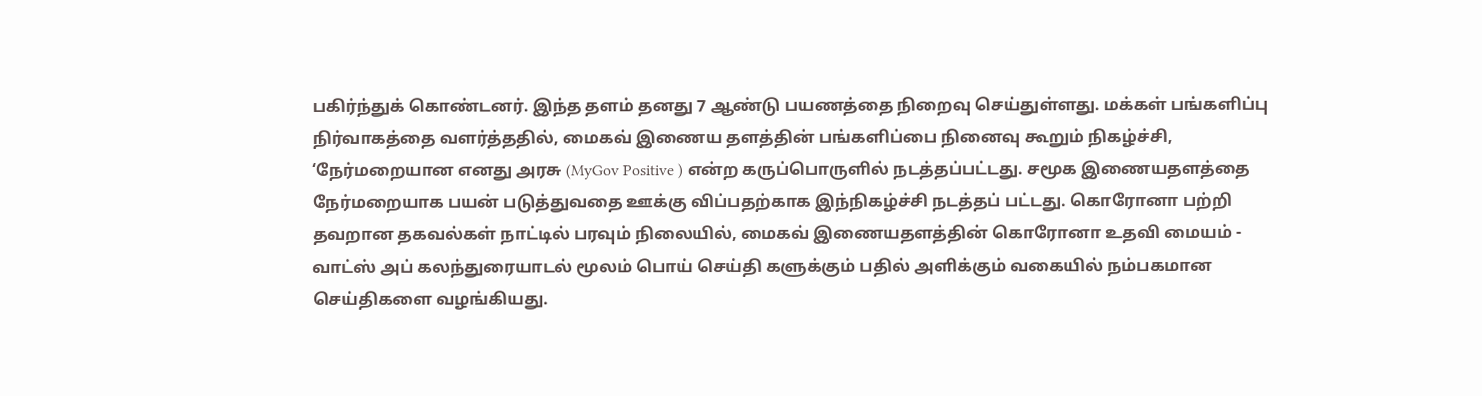பகிர்ந்துக் கொண்டனர். இந்த தளம் தனது 7 ஆண்டு பயணத்தை நிறைவு செய்துள்ளது. மக்கள் பங்களிப்பு நிர்வாகத்தை வளர்த்ததில், மைகவ் இணைய தளத்தின் பங்களிப்பை நினைவு கூறும் நிகழ்ச்சி, ‘நேர்மறையான எனது அரசு (MyGov Positive ) என்ற கருப்பொருளில் நடத்தப்பட்டது. சமூக இணையதளத்தை நேர்மறையாக பயன் படுத்துவதை ஊக்கு விப்பதற்காக இந்நிகழ்ச்சி நடத்தப் பட்டது. கொரோனா பற்றி தவறான தகவல்கள் நாட்டில் பரவும் நிலையில், மைகவ் இணையதளத்தின் கொரோனா உதவி மையம் - வாட்ஸ் அப் கலந்துரையாடல் மூலம் பொய் செய்தி களுக்கும் பதில் அளிக்கும் வகையில் நம்பகமான செய்திகளை வழங்கியது.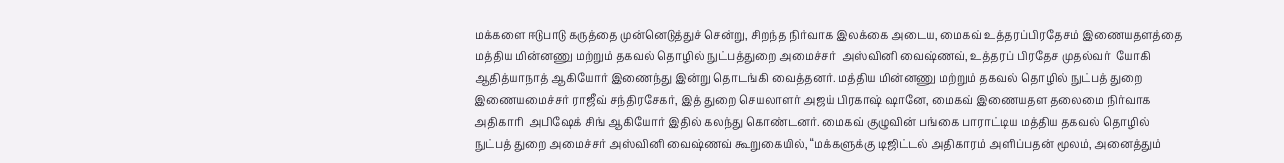மக்களை ஈடுபாடு கருத்தை முன்னெடுத்துச் சென்று, சிறந்த நிர்வாக இலக்கை அடைய, மைகவ் உத்தரப்பிரதேசம் இணையதளத்தை மத்திய மின்னணு மற்றும் தகவல் தொழில் நுட்பத்துறை அமைச்சர்  அஸ்வினி வைஷ்ணவ், உத்தரப் பிரதேச முதல்வர்  யோகி ஆதித்யாநாத் ஆகியோர் இணைந்து இன்று தொடங்கி வைத்தனர். மத்திய மின்னணு மற்றும் தகவல் தொழில் நுட்பத் துறை இணையமைச்சர் ராஜீவ் சந்திரசேகர், இத் துறை செயலாளர் அஜய் பிரகாஷ் ஷானே, மைகவ் இணையதள தலைமை நிர்வாக அதிகாரி  அபிஷேக் சிங் ஆகியோர் இதில் கலந்து கொண்டனர். மைகவ் குழுவின் பங்கை பாராட்டிய மத்திய தகவல் தொழில் நுட்பத் துறை அமைச்சர் அஸ்வினி வைஷ்ணவ் கூறுகையில், ‘‘மக்களுக்கு டிஜிட்டல் அதிகாரம் அளிப்பதன் மூலம், அனைத்தும்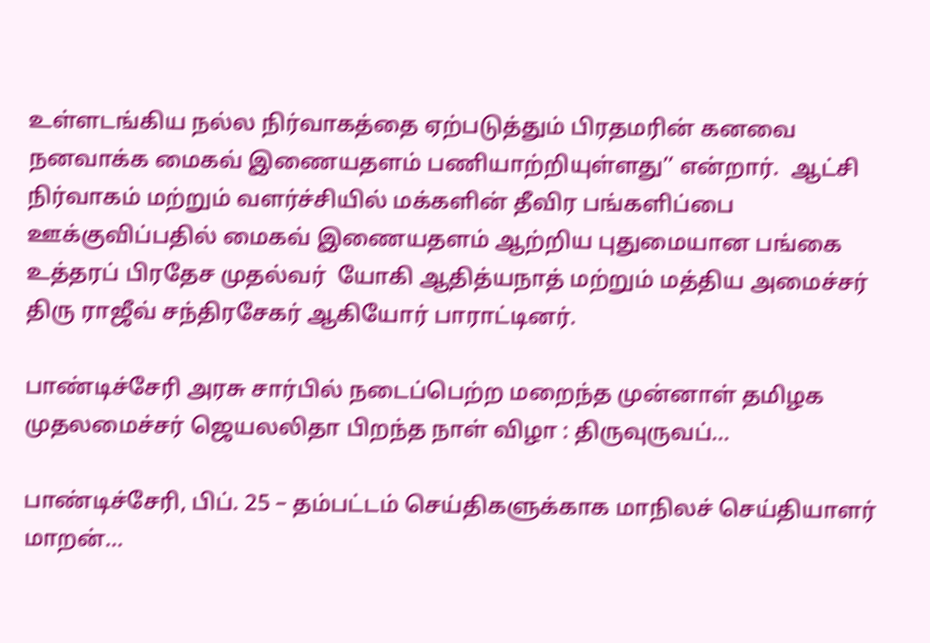உள்ளடங்கிய நல்ல நிர்வாகத்தை ஏற்படுத்தும் பிரதமரின் கனவை நனவாக்க மைகவ் இணையதளம் பணியாற்றியுள்ளது’’ என்றார்.  ஆட்சி நிர்வாகம் மற்றும் வளர்ச்சியில் மக்களின் தீவிர பங்களிப்பை ஊக்குவிப்பதில் மைகவ் இணையதளம் ஆற்றிய புதுமையான பங்கை உத்தரப் பிரதேச முதல்வர்  யோகி ஆதித்யநாத் மற்றும் மத்திய அமைச்சர் திரு ராஜீவ் சந்திரசேகர் ஆகியோர் பாராட்டினர்.

பாண்டிச்சேரி அரசு சார்பில் நடைப்பெற்ற மறைந்த முன்னாள் தமிழக முதலமைச்சர் ஜெயலலிதா பிறந்த நாள் விழா : திருவுருவப்...

பாண்டிச்சேரி, பிப். 25 – தம்பட்டம் செய்திகளுக்காக மாநிலச் செய்தியாளர் மாறன்…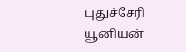புதுச்சேரி யூனியன்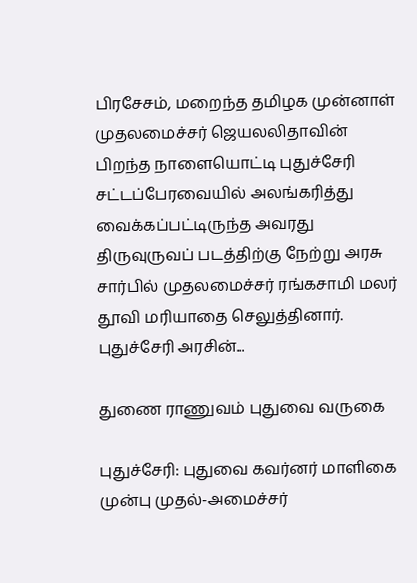பிரசேசம், மறைந்த தமிழக முன்னாள் முதலமைச்சர் ஜெயலலிதாவின் பிறந்த நாளையொட்டி புதுச்சேரி சட்டப்பேரவையில் அலங்கரித்து வைக்கப்பட்டிருந்த அவரது திருவுருவப் படத்திற்கு நேற்று அரசு சார்பில் முதலமைச்சர் ரங்கசாமி மலர் தூவி மரியாதை செலுத்தினார். புதுச்சேரி அரசின்...

துணை ராணுவம் புதுவை வருகை

புதுச்சேரி: புதுவை கவர்னர் மாளிகை முன்பு முதல்-அமைச்சர்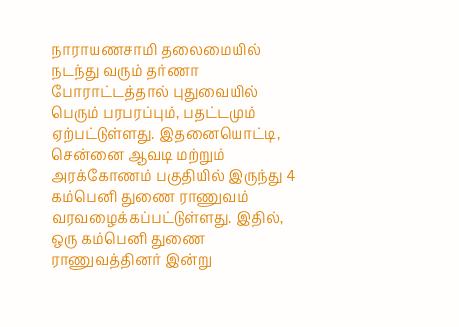நாராயணசாமி தலைமையில் நடந்து வரும் தர்ணா போராட்டத்தால் புதுவையில் பெரும் பரபரப்பும், பதட்டமும் ஏற்பட்டுள்ளது. இதனையொட்டி, சென்னை ஆவடி மற்றும் அரக்கோணம் பகுதியில் இருந்து 4 கம்பெனி துணை ராணுவம் வரவழைக்கப்பட்டுள்ளது. இதில், ஒரு கம்பெனி துணை ராணுவத்தினர் இன்று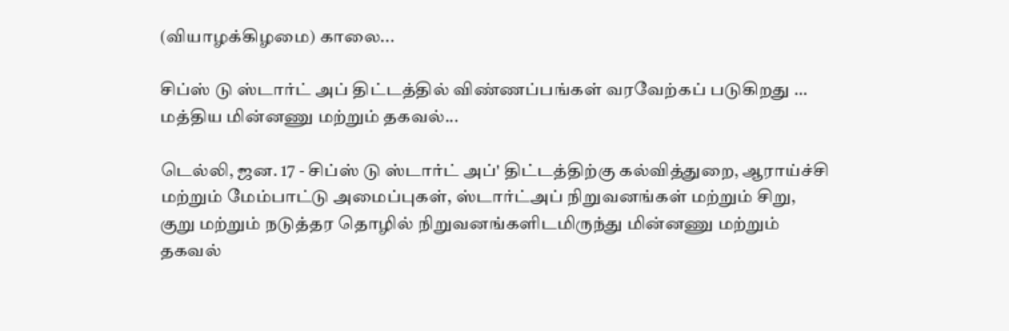(வியாழக்கிழமை) காலை...

சிப்ஸ் டு ஸ்டார்ட் அப் திட்டத்தில் விண்ணப்பங்கள் வரவேற்கப் படுகிறது … மத்திய மின்னணு மற்றும் தகவல்...

டெல்லி, ஜன. 17 - சிப்ஸ் டு ஸ்டார்ட் அப்' திட்டத்திற்கு கல்வித்துறை, ஆராய்ச்சி மற்றும் மேம்பாட்டு அமைப்புகள், ஸ்டார்ட்அப் நிறுவனங்கள் மற்றும் சிறு, குறு மற்றும் நடுத்தர தொழில் நிறுவனங்களிடமிருந்து மின்னணு மற்றும் தகவல்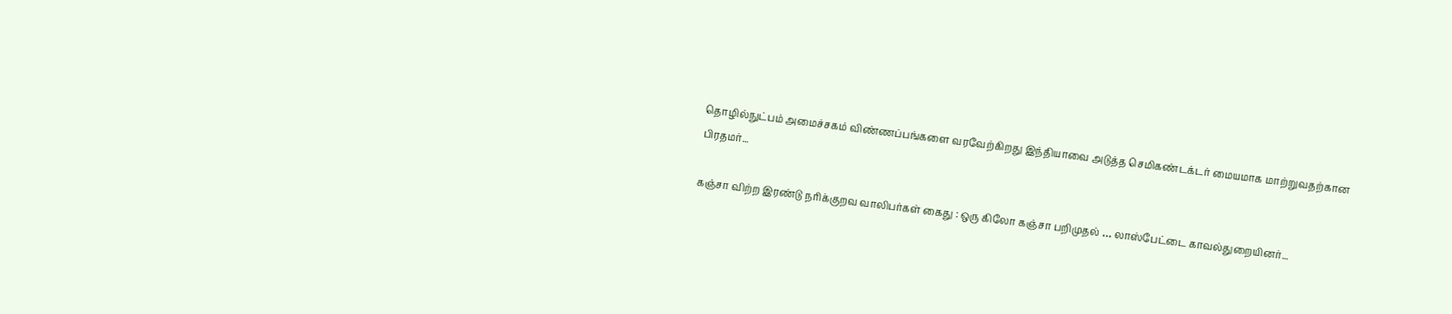தொழில்நுட்பம் அமைச்சகம் விண்ணப்பங்களை வரவேற்கிறது இந்தியாவை அடுத்த செமிகண்டக்டர் மையமாக மாற்றுவதற்கான பிரதமர்...

கஞ்சா விற்ற இரண்டு நரிக்குறவ வாலிபர்கள் கைது : ஒரு கிலோ கஞ்சா பறிமுதல் … லாஸ்பேட்டை காவல்துறையினர்...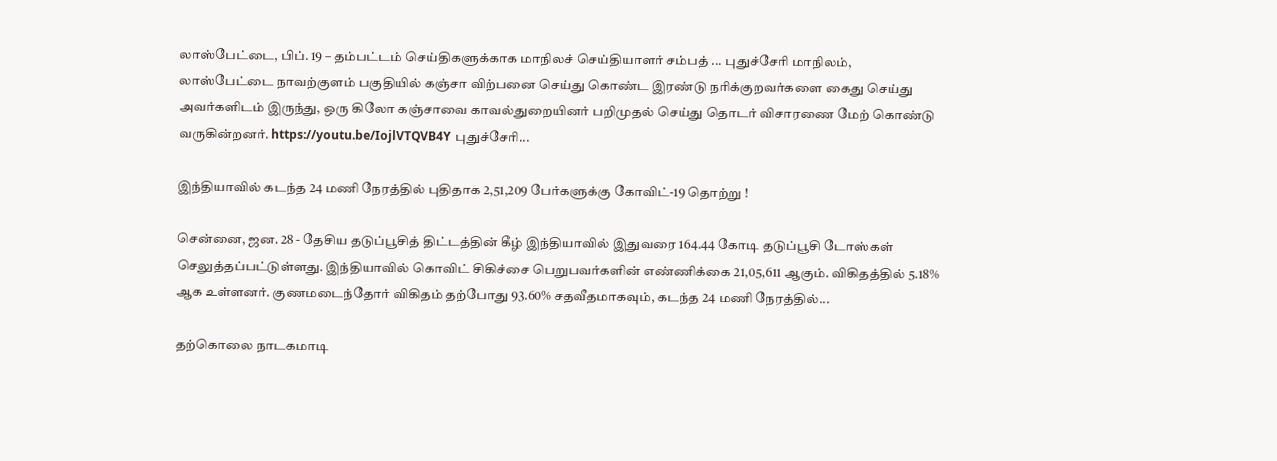லாஸ்பேட்டை, பிப். 19 – தம்பட்டம் செய்திகளுக்காக மாநிலச் செய்தியாளர் சம்பத் ... புதுச்சேரி மாநிலம், லாஸ்பேட்டை நாவற்குளம் பகுதியில் கஞ்சா விற்பனை செய்து கொண்ட இரண்டு நரிக்குறவர்களை கைது செய்து அவர்களிடம் இருந்து, ஒரு கிலோ கஞ்சாவை காவல்துறையினர் பறிமுதல் செய்து தொடர் விசாரணை மேற் கொண்டு வருகின்றனர். https://youtu.be/IojlVTQVB4Y புதுச்சேரி...

இந்தியாவில் கடந்த 24 மணி நேரத்தில் புதிதாக 2,51,209 பேர்களுக்கு கோவிட்-19 தொற்று !

சென்னை, ஜன. 28 - தேசிய தடுப்பூசித் திட்டத்தின் கீழ் இந்தியாவில் இதுவரை 164.44 கோடி தடுப்பூசி டோஸ்கள் செலுத்தப்பட்டுள்ளது. இந்தியாவில் கொவிட் சிகிச்சை பெறுபவர்களின் எண்ணிக்கை 21,05,611 ஆகும். விகிதத்தில் 5.18% ஆக உள்ளனர். குணமடைந்தோர் விகிதம் தற்போது 93.60% சதவீதமாகவும், கடந்த 24 மணி நேரத்தில்...

தற்கொலை நாடகமாடி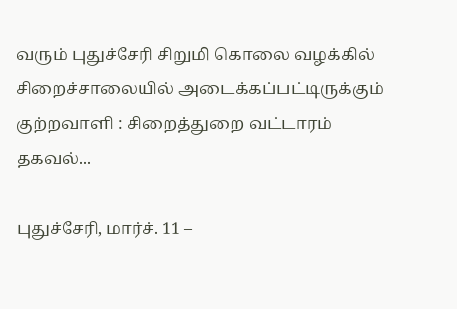வரும் புதுச்சேரி சிறுமி கொலை வழக்கில் சிறைச்சாலையில் அடைக்கப்பட்டிருக்கும் குற்றவாளி : சிறைத்துறை வட்டாரம் தகவல்...

புதுச்சேரி, மார்ச். 11 –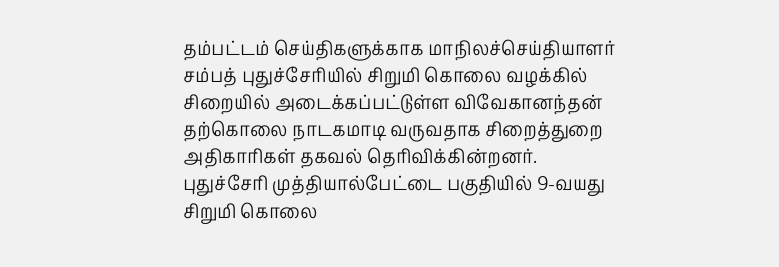தம்பட்டம் செய்திகளுக்காக மாநிலச்செய்தியாளர் சம்பத் புதுச்சேரியில் சிறுமி கொலை வழக்கில் சிறையில் அடைக்கப்பட்டுள்ள விவேகானந்தன் தற்கொலை நாடகமாடி வருவதாக சிறைத்துறை அதிகாரிகள் தகவல் தெரிவிக்கின்றனர். புதுச்சேரி முத்தியால்பேட்டை பகுதியில் 9-வயது சிறுமி கொலை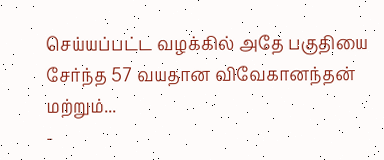செய்யப்பட்ட வழக்கில் அதே பகுதியை சேர்ந்த 57 வயதான விவேகானந்தன் மற்றும்...
-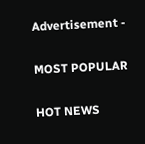Advertisement -

MOST POPULAR

HOT NEWS